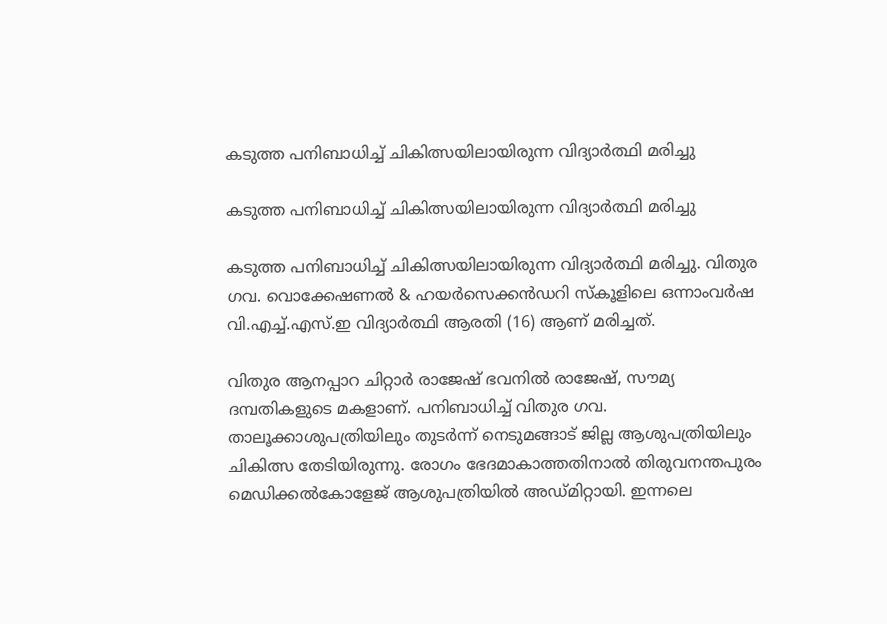കടുത്ത പനിബാധിച്ച് ചികിത്സയിലായിരുന്ന വിദ്യാർത്ഥി മരിച്ചു

കടുത്ത പനിബാധിച്ച് ചികിത്സയിലായിരുന്ന വിദ്യാർത്ഥി മരിച്ചു

കടുത്ത പനിബാധിച്ച് ചികിത്സയിലായിരുന്ന വിദ്യാർത്ഥി മരിച്ചു. വിതുര ഗവ. വൊക്കേഷണൽ & ഹയർസെക്കൻഡറി സ്കൂളിലെ ഒന്നാംവർഷ വി.എച്ച്.എസ്.ഇ വിദ്യാർത്ഥി ആരതി (16) ആണ് മരിച്ചത്.

വിതുര ആനപ്പാറ ചിറ്റാർ രാജേഷ് ഭവനിൽ രാജേഷ്, സൗമ്യ ദമ്പതികളുടെ മകളാണ്. പനിബാധിച്ച് വിതുര ഗവ. താലൂക്കാശുപത്രിയിലും തുടർന്ന് നെടുമങ്ങാട് ജില്ല ആശുപത്രിയിലും ചികിത്സ തേടിയിരുന്നു. രോഗം ഭേദമാകാത്തതിനാൽ തിരുവനന്തപുരം മെഡിക്കൽകോളേജ് ആശുപത്രിയിൽ അഡ്മിറ്റായി. ഇന്നലെ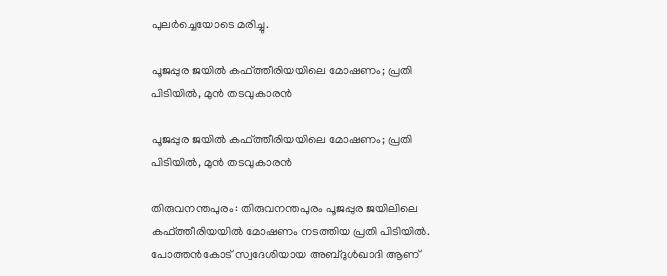പുലർച്ചെയോടെ മരിച്ചു.

പൂജപ്പുര ജയിൽ കഫ്ത്തീരിയയിലെ മോഷണം; പ്രതി പിടിയിൽ, മുൻ തടവുകാരന്‍

പൂജപ്പുര ജയിൽ കഫ്ത്തീരിയയിലെ മോഷണം; പ്രതി പിടിയിൽ, മുൻ തടവുകാരന്‍

തിരുവനന്തപുരം: തിരുവനന്തപുരം പൂജപ്പുര ജയിലിലെ കഫ്ത്തീരിയയിൽ മോഷണം നടത്തിയ പ്രതി പിടിയില്‍. പോത്തൻകോട് സ്വദേശിയായ അബ്ദുൾഖാദി ആണ്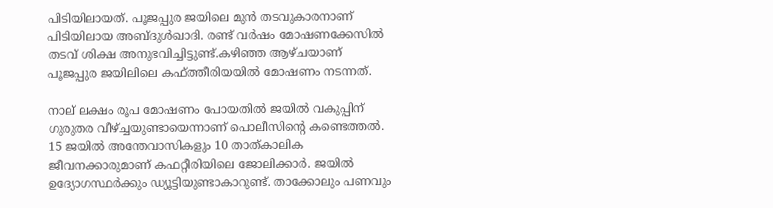പിടിയിലായത്. പൂജപ്പുര ജയിലെ മുൻ തടവുകാരനാണ് പിടിയിലായ അബ്ദുൾഖാദി. രണ്ട് വർഷം മോഷണക്കേസില്‍ തടവ് ശിക്ഷ അനുഭവിച്ചിട്ടുണ്ട്.കഴിഞ്ഞ ആഴ്ചയാണ് പൂജപ്പുര ജയിലിലെ കഫ്ത്തീരിയയിൽ മോഷണം നടന്നത്.

നാല് ലക്ഷം രൂപ മോഷണം പോയതിൽ ജയിൽ വകുപ്പിന് ഗുരുതര വീഴ്ച്ചയുണ്ടായെന്നാണ് പൊലീസിന്‍റെ കണ്ടെത്തല്‍. 15 ജയിൽ അന്തേവാസികളും 10 താത്കാലിക ജീവനക്കാരുമാണ് കഫറ്റീരിയിലെ ജോലിക്കാർ. ജയിൽ ഉദ്യോഗസ്ഥർക്കും ഡ്യൂട്ടിയുണ്ടാകാറുണ്ട്. താക്കോലും പണവും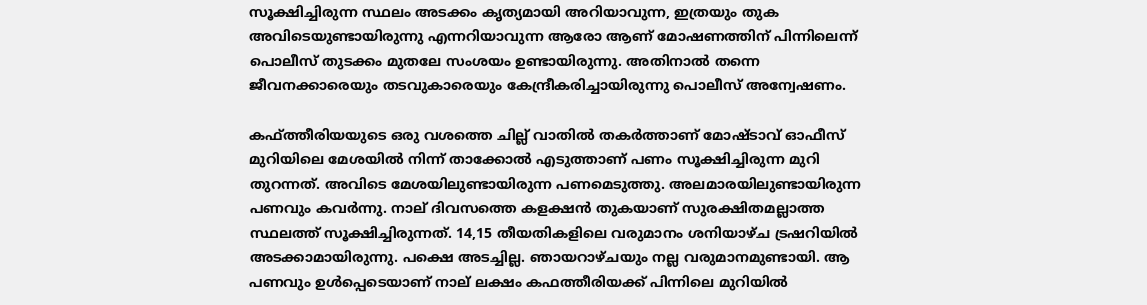സൂക്ഷിച്ചിരുന്ന സ്ഥലം അടക്കം കൃത്യമായി അറിയാവുന്ന, ഇത്രയും തുക അവിടെയുണ്ടായിരുന്നു എന്നറിയാവുന്ന ആരോ ആണ് മോഷണത്തിന് പിന്നിലെന്ന് പൊലീസ് തുടക്കം മുതലേ സംശയം ഉണ്ടായിരുന്നു. അതിനാൽ തന്നെ ജീവനക്കാരെയും തടവുകാരെയും കേന്ദ്രീകരിച്ചായിരുന്നു പൊലീസ് അന്വേഷണം.

കഫ്ത്തീരിയയുടെ ഒരു വശത്തെ ചില്ല് വാതിൽ തകർത്താണ് മോഷ്ടാവ് ഓഫീസ് മുറിയിലെ മേശയിൽ നിന്ന് താക്കോൽ എടുത്താണ് പണം സൂക്ഷിച്ചിരുന്ന മുറി തുറന്നത്. അവിടെ മേശയിലുണ്ടായിരുന്ന പണമെടുത്തു. അലമാരയിലുണ്ടായിരുന്ന പണവും കവർന്നു. നാല് ദിവസത്തെ കളക്ഷൻ തുകയാണ് സുരക്ഷിതമല്ലാത്ത സ്ഥലത്ത് സൂക്ഷിച്ചിരുന്നത്. 14,15 തീയതികളിലെ വരുമാനം ശനിയാഴ്ച ട്രഷറിയിൽ അടക്കാമായിരുന്നു. പക്ഷെ അടച്ചില്ല. ഞായറാഴ്ചയും നല്ല വരുമാനമുണ്ടായി. ആ പണവും ഉള്‍പ്പെടെയാണ് നാല് ലക്ഷം കഫത്തീരിയക്ക് പിന്നിലെ മുറിയിൽ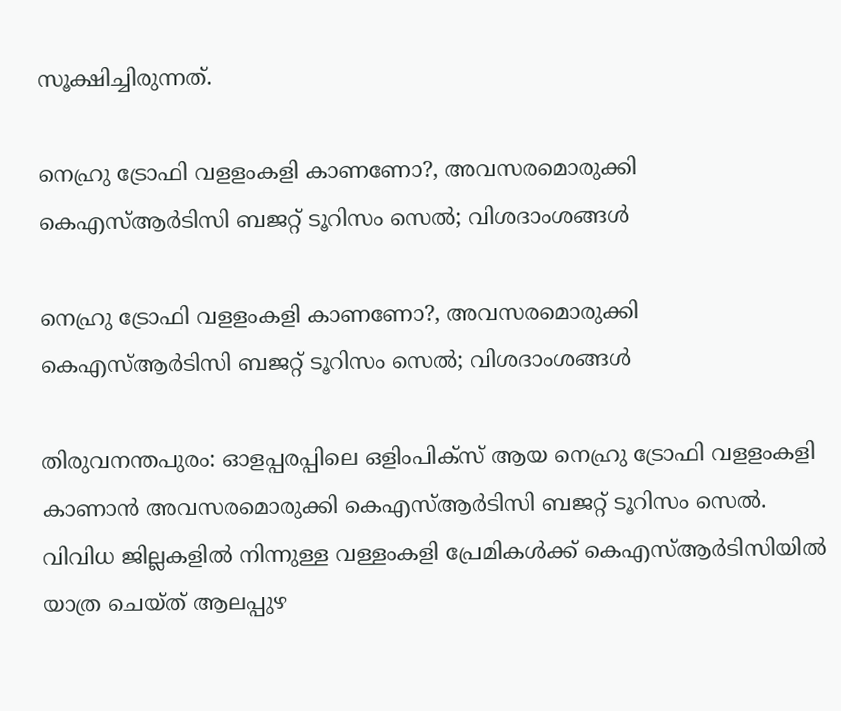സൂക്ഷിച്ചിരുന്നത്.

നെഹ്രു ട്രോഫി വളളംകളി കാണണോ?, അവസരമൊരുക്കി കെഎസ്ആര്‍ടിസി ബജറ്റ് ടൂറിസം സെല്‍; വിശദാംശങ്ങള്‍

നെഹ്രു ട്രോഫി വളളംകളി കാണണോ?, അവസരമൊരുക്കി കെഎസ്ആര്‍ടിസി ബജറ്റ് ടൂറിസം സെല്‍; വിശദാംശങ്ങള്‍

തിരുവനന്തപുരം: ഓളപ്പരപ്പിലെ ഒളിംപിക്‌സ് ആയ നെഹ്രു ട്രോഫി വളളംകളി കാണാന്‍ അവസരമൊരുക്കി കെഎസ്ആര്‍ടിസി ബജറ്റ് ടൂറിസം സെല്‍. വിവിധ ജില്ലകളില്‍ നിന്നുള്ള വള്ളംകളി പ്രേമികള്‍ക്ക് കെഎസ്ആര്‍ടിസിയില്‍ യാത്ര ചെയ്ത് ആലപ്പുഴ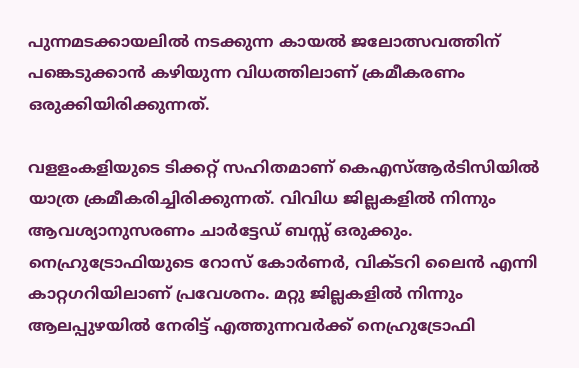പുന്നമടക്കായലില്‍ നടക്കുന്ന കായല്‍ ജലോത്സവത്തിന് പങ്കെടുക്കാന്‍ കഴിയുന്ന വിധത്തിലാണ് ക്രമീകരണം ഒരുക്കിയിരിക്കുന്നത്.

വളളംകളിയുടെ ടിക്കറ്റ് സഹിതമാണ് കെഎസ്ആര്‍ടിസിയില്‍ യാത്ര ക്രമീകരിച്ചിരിക്കുന്നത്. വിവിധ ജില്ലകളില്‍ നിന്നും ആവശ്യാനുസരണം ചാര്‍ട്ടേഡ് ബസ്സ് ഒരുക്കും. നെഹ്രുട്രോഫിയുടെ റോസ് കോര്‍ണര്‍, വിക്ടറി ലൈന്‍ എന്നി കാറ്റഗറിയിലാണ് പ്രവേശനം. മറ്റു ജില്ലകളില്‍ നിന്നും ആലപ്പുഴയില്‍ നേരിട്ട് എത്തുന്നവര്‍ക്ക് നെഹ്രുട്രോഫി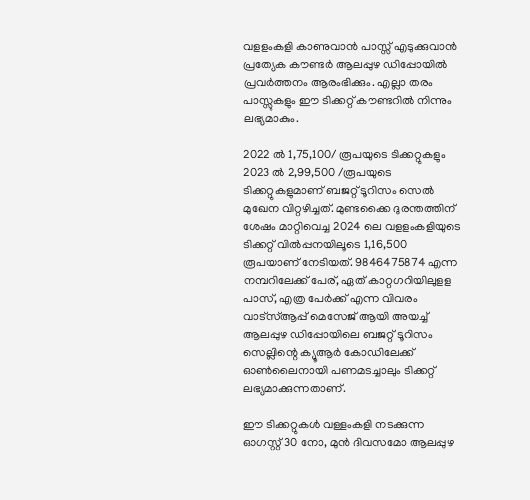വളളംകളി കാണുവാന്‍ പാസ്സ് എടുക്കുവാന്‍ പ്രത്യേക കൗണ്ടര്‍ ആലപ്പുഴ ഡിപ്പോയില്‍ പ്രവര്‍ത്തനം ആരംഭിക്കും. എല്ലാ തരം പാസ്സുകളും ഈ ടിക്കറ്റ് കൗണ്ടറില്‍ നിന്നും ലഭ്യമാകും.

2022 ല്‍ 1,75,100/ രൂപയുടെ ടിക്കറ്റുകളും 2023 ല്‍ 2,99,500 /രൂപയുടെ ടിക്കറ്റുകളുമാണ് ബജറ്റ് ടൂറിസം സെല്‍ മുഖേന വിറ്റഴിച്ചത്. മുണ്ടക്കൈ ദുരന്തത്തിന് ശേഷം മാറ്റിവെച്ച 2024 ലെ വളളംകളിയുടെ ടിക്കറ്റ് വില്‍പ്പനയിലൂടെ 1,16,500 രൂപയാണ് നേടിയത്. 9846475874 എന്ന നമ്പറിലേക്ക് പേര്, ഏത് കാറ്റഗറിയിലുളള പാസ്, എത്ര പേര്‍ക്ക് എന്ന വിവരം വാട്‌സ്ആപ്പ് മെസേജ് ആയി അയച്ച് ആലപ്പുഴ ഡിപ്പോയിലെ ബജറ്റ് ടൂറിസം സെല്ലിന്റെ ക്യൂആര്‍ കോഡിലേക്ക് ഓണ്‍ലൈനായി പണമടച്ചാലും ടിക്കറ്റ് ലഭ്യമാക്കുന്നതാണ്.

ഈ ടിക്കറ്റുകള്‍ വള്ളംകളി നടക്കുന്ന ഓഗസ്റ്റ് 30 നോ, മുന്‍ ദിവസമോ ആലപ്പുഴ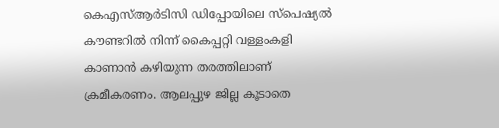കെഎസ്ആര്‍ടിസി ഡിപ്പോയിലെ സ്‌പെഷ്യല്‍ കൗണ്ടറില്‍ നിന്ന് കൈപ്പറ്റി വള്ളംകളി കാണാന്‍ കഴിയുന്ന തരത്തിലാണ് ക്രമീകരണം. ആലപ്പുഴ ജില്ല കൂടാതെ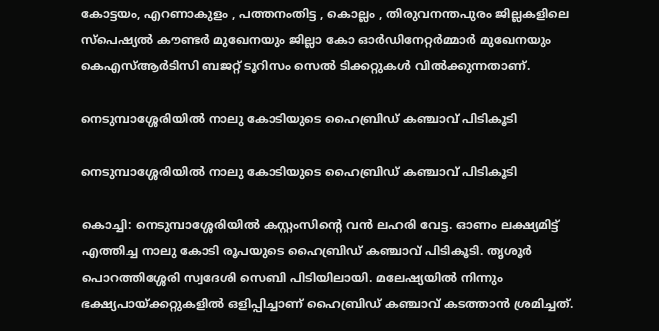കോട്ടയം, എറണാകുളം , പത്തനംതിട്ട , കൊല്ലം , തിരുവനന്തപുരം ജില്ലകളിലെ സ്‌പെഷ്യല്‍ കൗണ്ടര്‍ മുഖേനയും ജില്ലാ കോ ഓര്‍ഡിനേറ്റര്‍മ്മാര്‍ മുഖേനയും കെഎസ്ആര്‍ടിസി ബജറ്റ് ടൂറിസം സെല്‍ ടിക്കറ്റുകള്‍ വില്‍ക്കുന്നതാണ്.

നെടുമ്പാശ്ശേരിയില്‍ നാലു കോടിയുടെ ഹൈബ്രിഡ് കഞ്ചാവ് പിടികൂടി

നെടുമ്പാശ്ശേരിയില്‍ നാലു കോടിയുടെ ഹൈബ്രിഡ് കഞ്ചാവ് പിടികൂടി

കൊച്ചി: നെടുമ്പാശ്ശേരിയില്‍ കസ്റ്റംസിന്റെ വന്‍ ലഹരി വേട്ട. ഓണം ലക്ഷ്യമിട്ട് എത്തിച്ച നാലു കോടി രൂപയുടെ ഹൈബ്രിഡ് കഞ്ചാവ് പിടികൂടി. തൃശൂര്‍ പൊറത്തിശ്ശേരി സ്വദേശി സെബി പിടിയിലായി. മലേഷ്യയില്‍ നിന്നും ഭക്ഷ്യപായ്ക്കറ്റുകളില്‍ ഒളിപ്പിച്ചാണ് ഹൈബ്രിഡ് കഞ്ചാവ് കടത്താന്‍ ശ്രമിച്ചത്.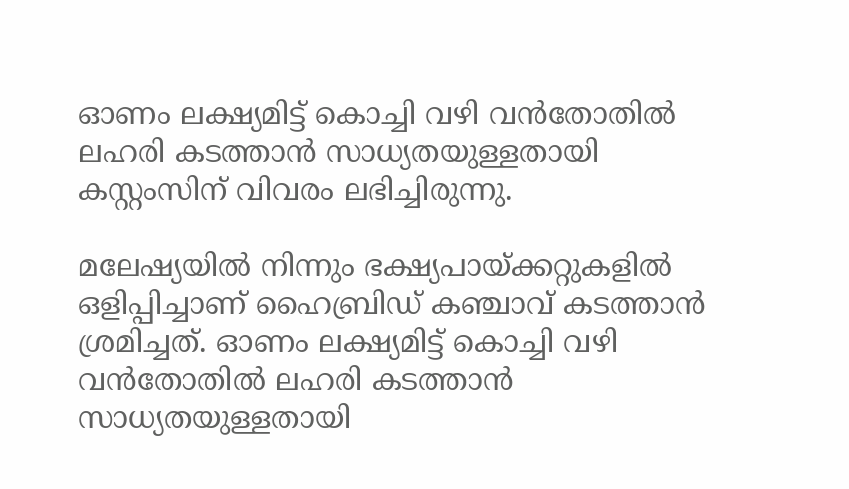ഓണം ലക്ഷ്യമിട്ട് കൊച്ചി വഴി വന്‍തോതില്‍ ലഹരി കടത്താന്‍ സാധ്യതയുള്ളതായി കസ്റ്റംസിന് വിവരം ലഭിച്ചിരുന്നു.

മലേഷ്യയില്‍ നിന്നും ഭക്ഷ്യപായ്ക്കറ്റുകളില്‍ ഒളിപ്പിച്ചാണ് ഹൈബ്രിഡ് കഞ്ചാവ് കടത്താന്‍ ശ്രമിച്ചത്. ഓണം ലക്ഷ്യമിട്ട് കൊച്ചി വഴി വന്‍തോതില്‍ ലഹരി കടത്താന്‍ സാധ്യതയുള്ളതായി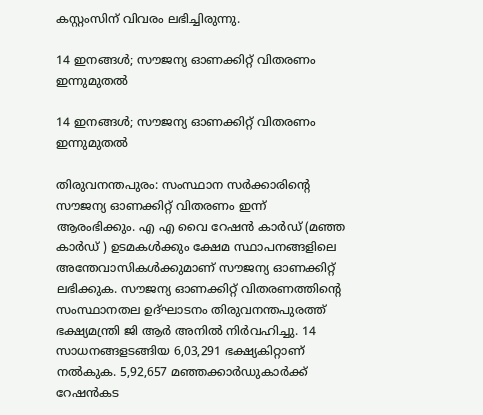കസ്റ്റംസിന് വിവരം ലഭിച്ചിരുന്നു.

14 ഇനങ്ങള്‍; സൗജന്യ ഓണക്കിറ്റ് വിതരണം ഇന്നുമുതല്‍

14 ഇനങ്ങള്‍; സൗജന്യ ഓണക്കിറ്റ് വിതരണം ഇന്നുമുതല്‍

തിരുവനന്തപുരം: സംസ്ഥാന സർക്കാരിൻ്റെ സൗജന്യ ഓണക്കിറ്റ് വിതരണം ഇന്ന് ആരംഭിക്കും. എ എ വൈ റേഷൻ കാർഡ് (മഞ്ഞ കാർഡ് ) ഉടമകൾക്കും ക്ഷേമ സ്ഥാപനങ്ങളിലെ അന്തേവാസികൾക്കുമാണ് സൗജന്യ ഓണക്കിറ്റ് ലഭിക്കുക. സൗജന്യ ഓണക്കിറ്റ് വിതരണത്തിന്റെ സംസ്ഥാനതല ഉദ്ഘാടനം തിരുവനന്തപുരത്ത് ഭക്ഷ്യമന്ത്രി ജി ആർ അനിൽ നിർവഹിച്ചു. 14 സാധനങ്ങളടങ്ങിയ 6,03,291 ഭക്ഷ്യകിറ്റാണ്‌ നൽകുക. 5,92,657 മഞ്ഞക്കാർഡുകാർക്ക്‌ റേഷൻകട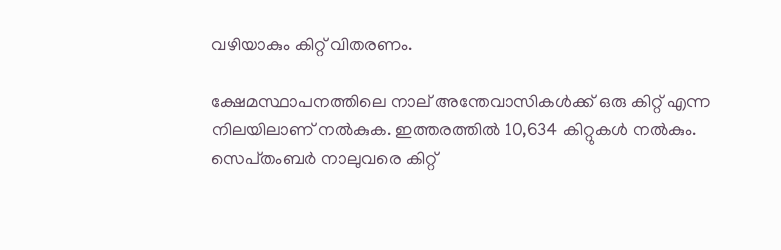വഴിയാകും കിറ്റ്‌ വിതരണം.

ക്ഷേമസ്ഥാപനത്തിലെ നാല്‌ അന്തേവാസികൾക്ക്‌ ഒരു കിറ്റ്‌ എന്ന നിലയിലാണ്‌ നൽകുക. ഇത്തരത്തിൽ 10,634 കിറ്റുകൾ നൽകും. സെപ്‌തംബർ നാലുവരെ കിറ്റ്‌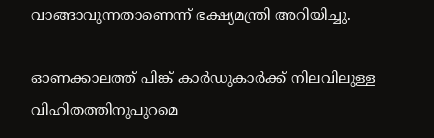വാങ്ങാവുന്നതാണെന്ന് ഭക്ഷ്യമന്ത്രി അറിയിച്ചു.

ഓണക്കാലത്ത്‌ പിങ്ക്‌ കാർഡുകാർക്ക്‌ നിലവിലുള്ള വിഹിതത്തിനുപുറമെ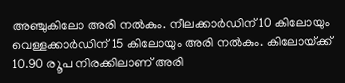അഞ്ചുകിലോ അരി നൽകും. നീലക്കാർഡിന്‌ 10 കിലോയും വെള്ളക്കാർഡിന്‌ 15 കിലോയും അരി നൽകും. കിലോയ്‌ക്ക്‌ 10.90 ര‍ൂപ നിരക്കിലാണ് അരി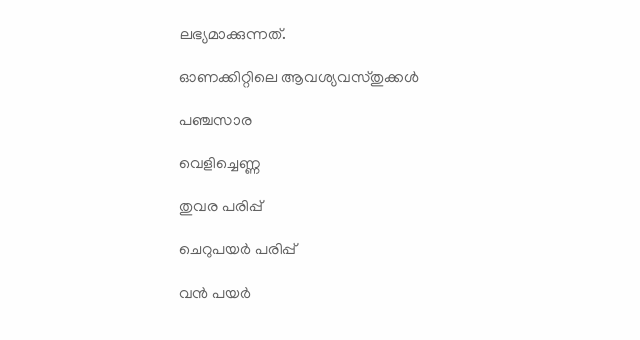ലഭ്യമാക്കുന്നത്.

ഓണക്കിറ്റിലെ ആവശ്യവസ്തുക്കൾ

പഞ്ചസാര

വെളിച്ചെണ്ണ

തുവര പരിപ്പ്

ചെറുപയർ പരിപ്പ്

വൻ പയർ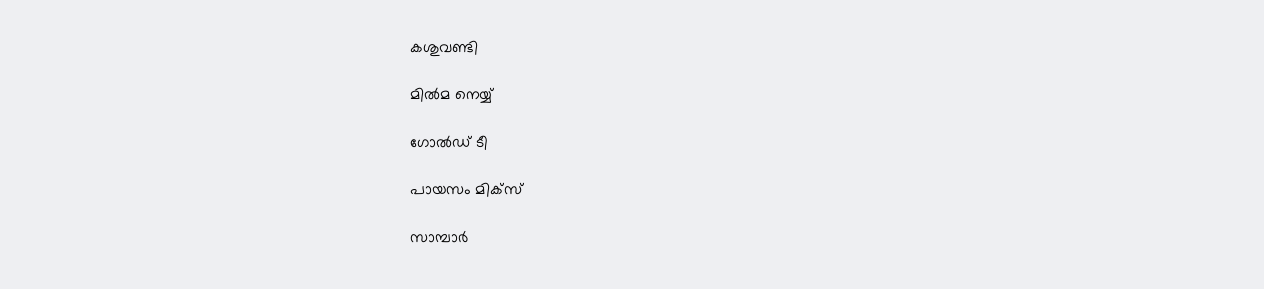കശുവണ്ടി

മിൽമ നെയ്യ്

ഗോൽഡ് ടീ

പായസം മിക്‌സ്

സാമ്പാർ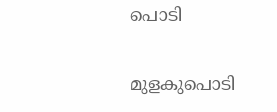പൊടി

മുളകുപൊടി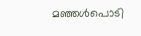മഞ്ഞൾപൊടി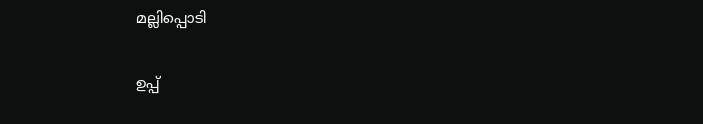മല്ലിപ്പൊടി

ഉപ്പ്